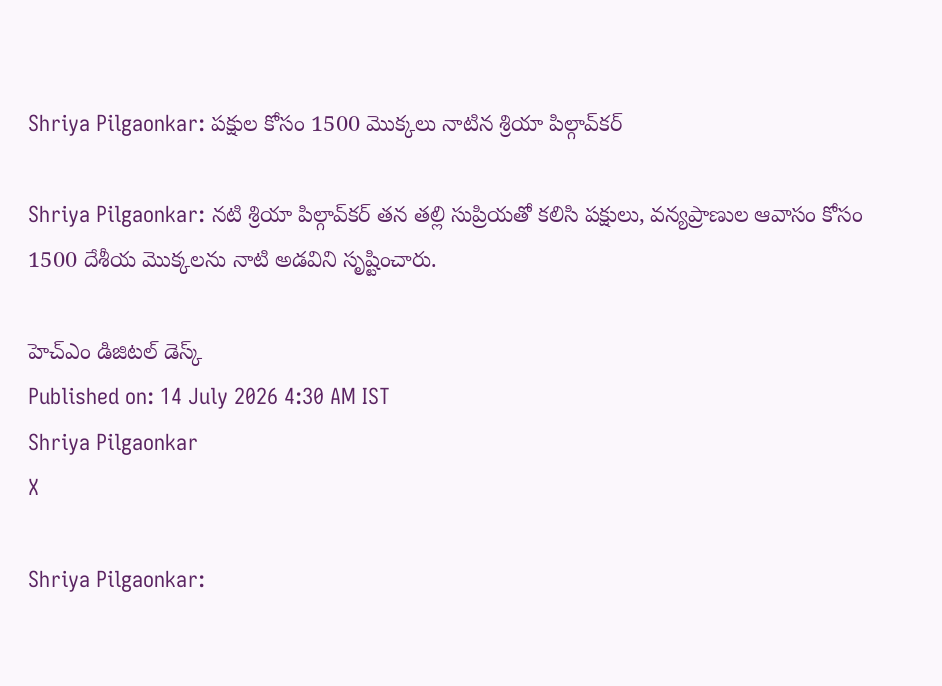Shriya Pilgaonkar: పక్షుల కోసం 1500 మొక్కలు నాటిన శ్రియా పిల్గావ్‌కర్

Shriya Pilgaonkar: నటి శ్రియా పిల్గావ్‌కర్ తన తల్లి సుప్రియతో కలిసి పక్షులు, వన్యప్రాణుల ఆవాసం కోసం 1500 దేశీయ మొక్కలను నాటి అడవిని సృష్టించారు.

హెచ్ఎం డిజిటల్ డెస్క్
Published on: 14 July 2026 4:30 AM IST
Shriya Pilgaonkar
X

Shriya Pilgaonkar: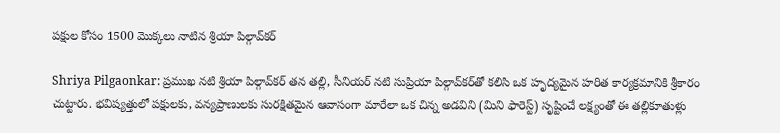పక్షుల కోసం 1500 మొక్కలు నాటిన శ్రియా పిల్గావ్‌కర్

Shriya Pilgaonkar: ప్రముఖ నటి శ్రియా పిల్గావ్‌కర్ తన తల్లి, సీనియర్ నటి సుప్రియా పిల్గావ్‌కర్‌తో కలిసి ఒక హృద్యమైన హరిత కార్యక్రమానికి శ్రీకారం చుట్టారు. భవిష్యత్తులో పక్షులకు, వన్యప్రాణులకు సురక్షితమైన ఆవాసంగా మారేలా ఒక చిన్న అడవిని (మిని ఫారెస్ట్) సృష్టించే లక్ష్యంతో ఈ తల్లికూతుళ్లు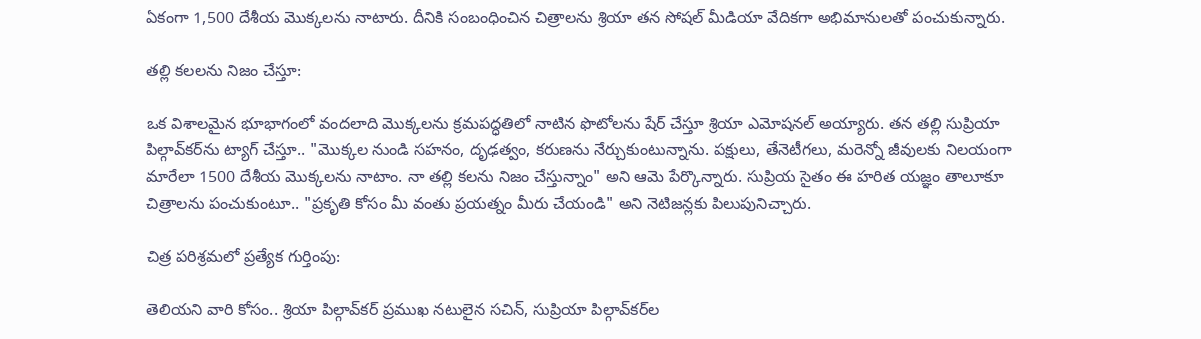ఏకంగా 1,500 దేశీయ మొక్కలను నాటారు. దీనికి సంబంధించిన చిత్రాలను శ్రియా తన సోషల్ మీడియా వేదికగా అభిమానులతో పంచుకున్నారు.

తల్లి కలలను నిజం చేస్తూ:

ఒక విశాలమైన భూభాగంలో వందలాది మొక్కలను క్రమపద్ధతిలో నాటిన ఫొటోలను షేర్ చేస్తూ శ్రియా ఎమోషనల్ అయ్యారు. తన తల్లి సుప్రియా పిల్గావ్‌కర్‌ను ట్యాగ్ చేస్తూ.. "మొక్కల నుండి సహనం, దృఢత్వం, కరుణను నేర్చుకుంటున్నాను. పక్షులు, తేనెటీగలు, మరెన్నో జీవులకు నిలయంగా మారేలా 1500 దేశీయ మొక్కలను నాటాం. నా తల్లి కలను నిజం చేస్తున్నాం" అని ఆమె పేర్కొన్నారు. సుప్రియ సైతం ఈ హరిత యజ్ఞం తాలూకూ చిత్రాలను పంచుకుంటూ.. "ప్రకృతి కోసం మీ వంతు ప్రయత్నం మీరు చేయండి" అని నెటిజన్లకు పిలుపునిచ్చారు.

చిత్ర పరిశ్రమలో ప్రత్యేక గుర్తింపు:

తెలియని వారి కోసం.. శ్రియా పిల్గావ్‌కర్ ప్రముఖ నటులైన సచిన్, సుప్రియా పిల్గావ్‌కర్‌ల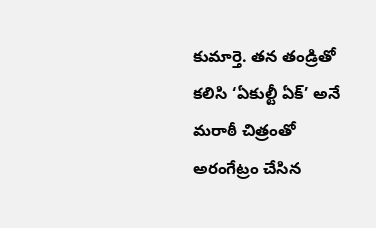కుమార్తె. తన తండ్రితో కలిసి ‘ఏకుల్టీ ఏక్’ అనే మరాఠీ చిత్రంతో అరంగేట్రం చేసిన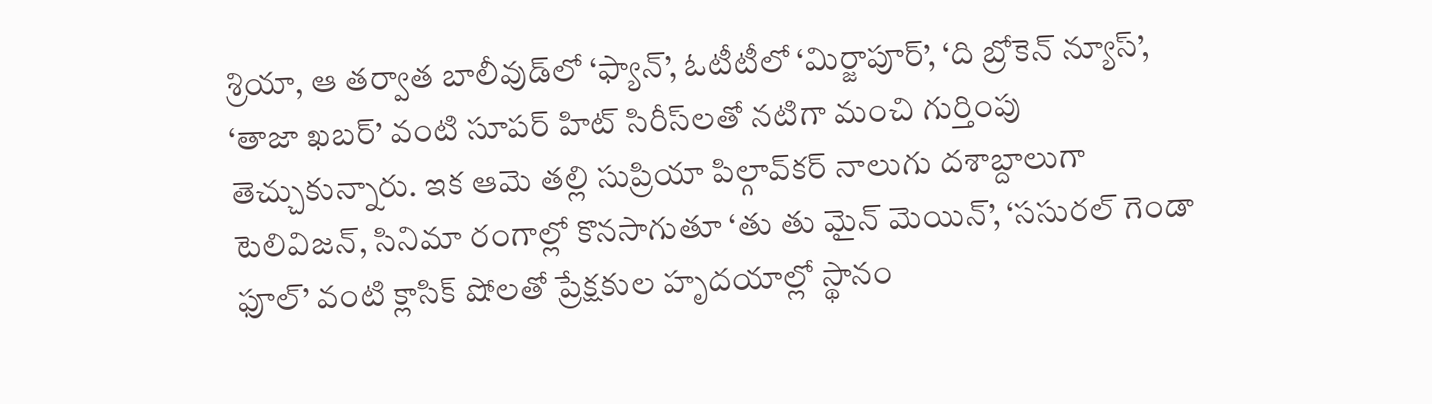శ్రియా, ఆ తర్వాత బాలీవుడ్‌లో ‘ఫ్యాన్’, ఓటీటీలో ‘మిర్జాపూర్’, ‘ది బ్రోకెన్ న్యూస్’, ‘తాజా ఖబర్’ వంటి సూపర్ హిట్ సిరీస్‌లతో నటిగా మంచి గుర్తింపు తెచ్చుకున్నారు. ఇక ఆమె తల్లి సుప్రియా పిల్గావ్‌కర్ నాలుగు దశాబ్దాలుగా టెలివిజన్, సినిమా రంగాల్లో కొనసాగుతూ ‘తు తు మైన్ మెయిన్’, ‘ససురల్ గెండా ఫూల్’ వంటి క్లాసిక్ షోలతో ప్రేక్షకుల హృదయాల్లో స్థానం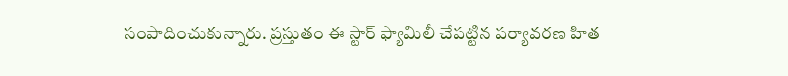సంపాదించుకున్నారు. ప్రస్తుతం ఈ స్టార్ ఫ్యామిలీ చేపట్టిన పర్యావరణ హిత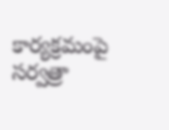కార్యక్రమంపై సర్వత్రా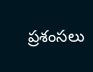ప్రశంసలు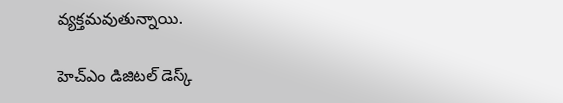వ్యక్తమవుతున్నాయి.

హెచ్ఎం డిజిటల్ డెస్క్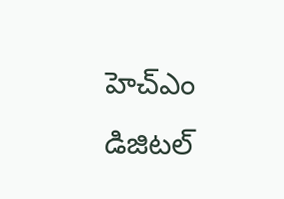హెచ్ఎం డిజిటల్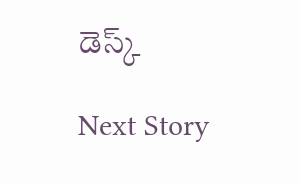డెస్క్

Next Story